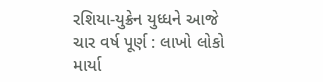રશિયા-યુક્રેન યુધ્ધને આજે ચાર વર્ષ પૂર્ણ : લાખો લોકો માર્યા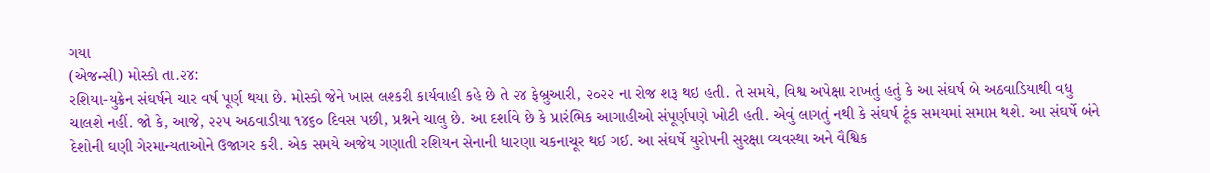ગયા
(એજન્સી) મોસ્કો તા.૨૪:
રશિયા-યુક્રેન સંઘર્ષને ચાર વર્ષ પૂર્ણ થયા છે. મોસ્કો જેને ખાસ લશ્કરી કાર્યવાહી કહે છે તે ૨૪ ફેબ્રુઆરી, ૨૦૨૨ ના રોજ શરૂ થઇ હતી. તે સમયે, વિશ્વ અપેક્ષા રાખતું હતું કે આ સંઘર્ષ બે અઠવાડિયાથી વધુ ચાલશે નહીં. જો કે, આજે, ૨૨૫ અઠવાડીયા ૧૪૬૦ દિવસ પછી, પ્રશ્નને ચાલુ છે. આ દર્શાવે છે કે પ્રારંભિક આગાહીઓ સંપૂર્ણપણે ખોટી હતી. એવું લાગતું નથી કે સંઘર્ષ ટૂંક સમયમાં સમાપ્ત થશે. આ સંઘર્ષે બંને દેશોની ઘણી ગેરમાન્યતાઓને ઉજાગર કરી. એક સમયે અજેય ગણાતી રશિયન સેનાની ધારણા ચકનાચૂર થઈ ગઈ. આ સંઘર્ષે યુરોપની સુરક્ષા વ્યવસ્થા અને વૈશ્વિક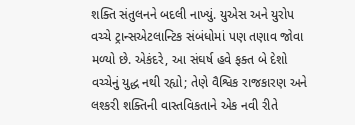શક્તિ સંતુલનને બદલી નાખ્યું. યુએસ અને યુરોપ વચ્ચે ટ્રાન્સએટલાન્ટિક સંબંધોમાં પણ તણાવ જોવા મળ્યો છે. એકંદરે, આ સંઘર્ષ હવે ફક્ત બે દેશો વચ્ચેનું યુદ્ધ નથી રહ્યો; તેણે વૈશ્વિક રાજકારણ અને લશ્કરી શક્તિની વાસ્તવિકતાને એક નવી રીતે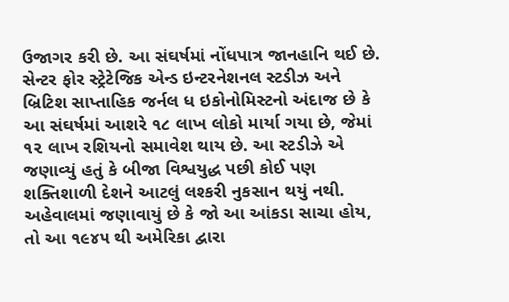ઉજાગર કરી છે. આ સંઘર્ષમાં નોંધપાત્ર જાનહાનિ થઈ છે. સેન્ટર ફોર સ્ટ્રેટેજિક એન્ડ ઇન્ટરનેશનલ સ્ટડીઝ અને બ્રિટિશ સાપ્તાહિક જર્નલ ધ ઇકોનોમિસ્ટનો અંદાજ છે કે આ સંઘર્ષમાં આશરે ૧૮ લાખ લોકો માર્યા ગયા છે, જેમાં ૧૨ લાખ રશિયનો સમાવેશ થાય છે. આ સ્ટડીઝે એ જણાવ્યું હતું કે બીજા વિશ્વયુદ્ધ પછી કોઈ પણ શક્તિશાળી દેશને આટલું લશ્કરી નુકસાન થયું નથી. અહેવાલમાં જણાવાયું છે કે જો આ આંકડા સાચા હોય, તો આ ૧૯૪૫ થી અમેરિકા દ્વારા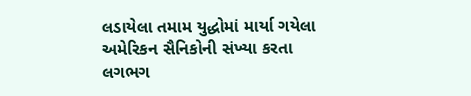લડાયેલા તમામ યુદ્ધોમાં માર્યા ગયેલા અમેરિકન સૈનિકોની સંખ્યા કરતા લગભગ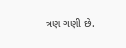ત્રણ ગણી છે.